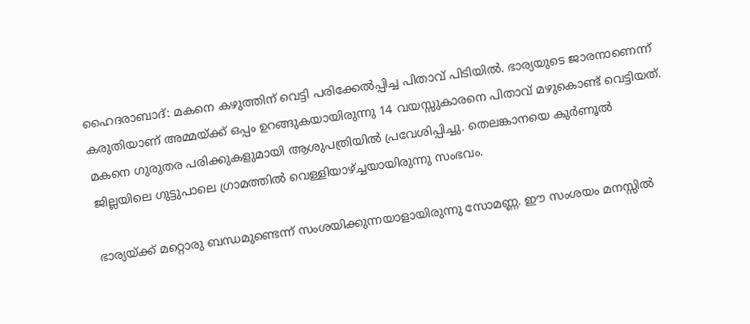ഹൈദരാബാദ്: മകനെ കഴുത്തിന് വെട്ടി പരിക്കേല്‍പ്പിച്ച പിതാവ് പിടിയില്‍. ഭാര്യയുടെ ജാരനാണെന്ന് കരുതിയാണ് അമ്മയ്ക്ക് ഒപ്പം ഉറങ്ങുകയായിരുന്നു 14 വയസ്സുകാരനെ പിതാവ് മഴുകൊണ്ട് വെട്ടിയത്. മകനെ ഗുരുതര പരിക്കുകളുമായി ആശുപത്രിയില്‍ പ്രവേശിപ്പിച്ചു. തെലങ്കാനയെ കുര്‍ണൂല്‍ ജില്ലയിലെ ഗുട്ടുപാലെ ഗ്രാമത്തില്‍ വെള്ളിയാഴ്ച്ചയായിരുന്നു സംഭവം.

ഭാര്യയ്ക്ക് മറ്റൊരു ബന്ധമുണ്ടെന്ന് സംശയിക്കുന്നയാളായിരുന്നു സോമണ്ണ. ഈ സംശയം മനസ്സില്‍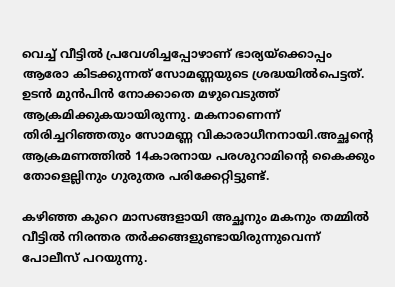വെച്ച് വീട്ടില്‍ പ്രവേശിച്ചപ്പോഴാണ് ഭാര്യയ്‌ക്കൊപ്പം ആരോ കിടക്കുന്നത് സോമണ്ണയുടെ ശ്രദ്ധയില്‍പെട്ടത്. ഉടന്‍ മുന്‍പിന്‍ നോക്കാതെ മഴുവെടുത്ത് ആക്രമിക്കുകയായിരുന്നു. മകനാണെന്ന് തിരിച്ചറിഞ്ഞതും സോമണ്ണ വികാരാധീനനായി.അച്ഛന്‍റെ ആക്രമണത്തില്‍ 14കാരനായ പരശുറാമിന്‍റെ കൈക്കും തോളെല്ലിനും ഗുരുതര പരിക്കേറ്റിട്ടുണ്ട്.

കഴിഞ്ഞ കുറെ മാസങ്ങളായി അച്ഛനും മകനും തമ്മില്‍ വീട്ടില്‍ നിരന്തര തര്‍ക്കങ്ങളുണ്ടായിരുന്നുവെന്ന് പോലീസ് പറയുന്നു.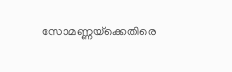സോമണ്ണയ്‌ക്കെതിരെ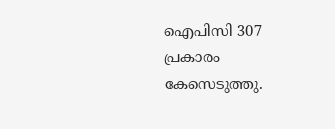ഐപിസി 307 പ്രകാരം കേസെടുത്തു.